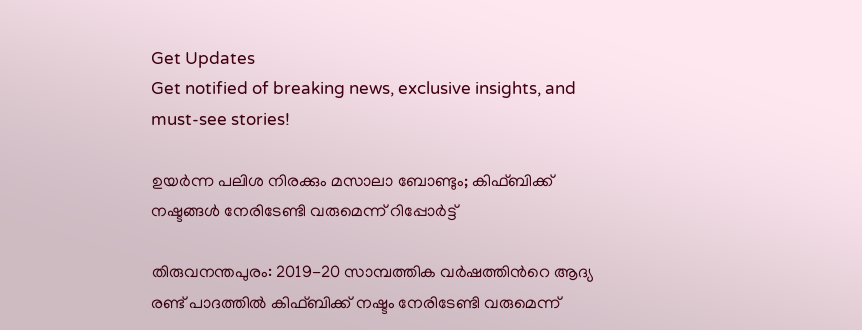Get Updates
Get notified of breaking news, exclusive insights, and must-see stories!

ഉയര്‍ന്ന പലിശ നിരക്കും മസാലാ ബോണ്ടും; കിഫ്ബിക്ക് നഷ്ടങ്ങള്‍ നേരിടേണ്ടി വരുമെന്ന് റിപ്പോര്‍ട്ട്

തിരുവനന്തപുരം: 2019-20 സാമ്പത്തിക വര്‍ഷത്തിന്‍റെ ആദ്യ രണ്ട് പാദത്തില്‍ കിഫ്ബിക്ക് നഷ്ടം നേരിടേണ്ടി വരുമെന്ന്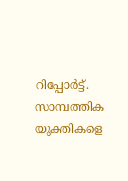റിപ്പോര്‍ട്ട്. സാമ്പത്തിക യുക്തികളെ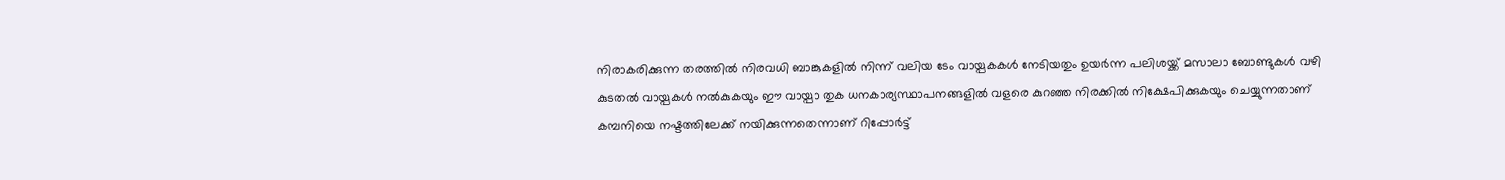നിരാകരിക്കുന്ന തരത്തില്‍ നിരവധി ബാങ്കുകളില്‍ നിന്ന് വലിയ ടേം വായ്പകകള്‍ നേടിയതും ഉയര്‍ന്ന പലിശയ്ക്ക് മസാലാ ബോണ്ടുകള്‍ വഴി കുടതല്‍ വായ്പകള്‍ നല്‍കുകയും ഈ വായ്പാ തുക ധനകാര്യസ്ഥാപനങ്ങളില്‍ വളരെ കുറഞ്ഞ നിരക്കില്‍ നിക്ഷേപിക്കുകയും ചെയ്യുന്നതാണ് കമ്പനിയെ നഷ്ടത്തിലേക്ക് നയിക്കുന്നതെന്നാണ് റിപ്പോര്‍ട്ട്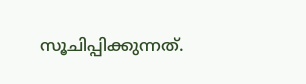സൂചിപ്പിക്കുന്നത്.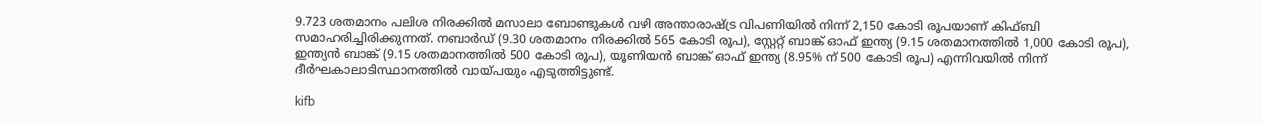9.723 ശതമാനം പലിശ നിരക്കില്‍ മസാലാ ബോണ്ടുകള്‍ വഴി അന്താരാഷ്ട്ര വിപണിയില്‍ നിന്ന് 2,150 കോടി രൂപയാണ് കിഫ്ബി സമാഹരിച്ചിരിക്കുന്നത്. നബാര്‍ഡ് (9.30 ശതമാനം നിരക്കിൽ 565 കോടി രൂപ), സ്റ്റേറ്റ് ബാങ്ക് ഓഫ് ഇന്ത്യ (9.15 ശതമാനത്തിൽ 1,000 കോടി രൂപ), ഇന്ത്യൻ ബാങ്ക് (9.15 ശതമാനത്തിൽ 500 കോടി രൂപ), യൂണിയൻ ബാങ്ക് ഓഫ് ഇന്ത്യ (8.95% ന് 500 കോടി രൂപ) എന്നിവയില്‍ നിന്ന് ദീര്‍ഘകാലാടിസ്ഥാനത്തില്‍ വായ്പയും എടുത്തിട്ടുണ്ട്.

kifb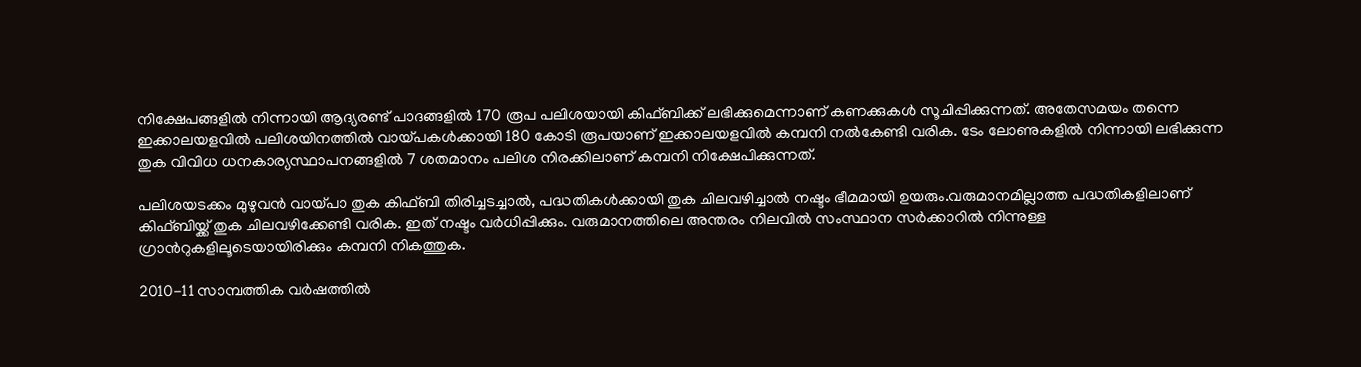നിക്ഷേപങ്ങളില്‍ നിന്നായി ആദ്യരണ്ട് പാദങ്ങളില്‍ 170 രൂപ പലിശയായി കിഫ്ബിക്ക് ലഭിക്കുമെന്നാണ് കണക്കുകള്‍ സൂചിപ്പിക്കുന്നത്. അതേസമയം തന്നെ ഇക്കാലയളവില്‍ പലിശയിനത്തില്‍ വായ്പകള്‍ക്കായി 180 കോടി രൂപയാണ് ഇക്കാലയളവില്‍ കമ്പനി നല്‍കേണ്ടി വരിക. ടേം ലോണുകളില്‍ നിന്നായി ലഭിക്കുന്ന തുക വിവിധ ധനകാര്യസ്ഥാപനങ്ങളില്‍ 7 ശതമാനം പലിശ നിരക്കിലാണ് കമ്പനി നിക്ഷേപിക്കുന്നത്.

പലിശയടക്കം മുഴുവൻ വായ്പാ തുക കിഫ്ബി തിരിച്ചടച്ചാൽ, പദ്ധതികൾക്കായി തുക ചിലവഴിച്ചാൽ നഷ്ടം ഭീമമായി ഉയരും.വരുമാനമില്ലാത്ത പദ്ധതികളിലാണ് കിഫ്ബിയ്ക്ക് തുക ചിലവഴിക്കേണ്ടി വരിക. ഇത് നഷ്ടം വര്‍ധിപ്പിക്കും. വരുമാനത്തിലെ അന്തരം നിലവില്‍ സംസ്ഥാന സര്‍ക്കാറില്‍ നിന്നുള്ള ഗ്രാന്‍റുകളിലൂടെയായിരിക്കും കമ്പനി നികത്തുക.

2010-11 സാമ്പത്തിക വര്‍ഷത്തില്‍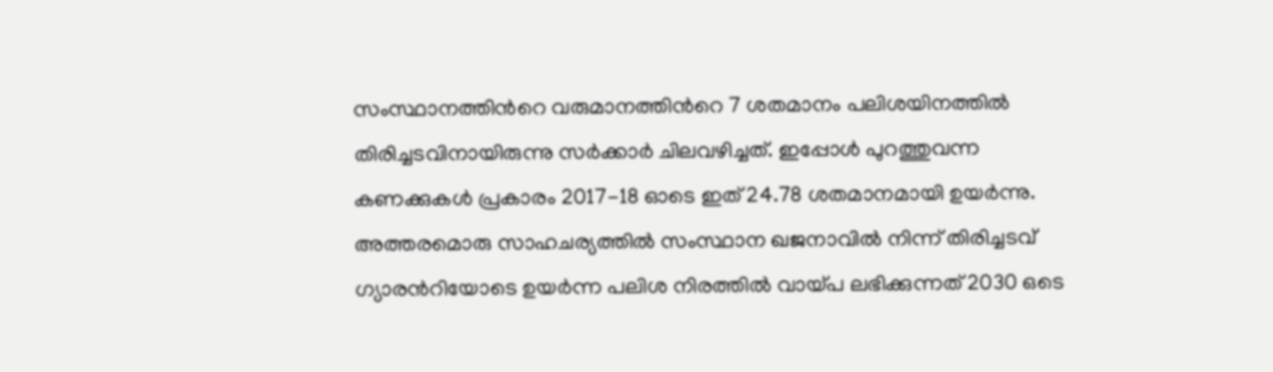സംസ്ഥാനത്തിന്‍റെ വരുമാനത്തിന്‍റെ 7 ശതമാനം പലിശയിനത്തില്‍ തിരിച്ചടവിനായിരുന്നു സര്‍ക്കാര്‍ ചിലവഴിച്ചത്. ഇപ്പോള്‍ പുറത്തുവന്ന കണക്കുകള്‍ പ്രകാരം 2017-18 ഓടെ ഇത് 24.78 ശതമാനമായി ഉയര്‍ന്നു. അത്തരമൊരു സാഹചര്യത്തില്‍ സംസ്ഥാന ഖജനാവില്‍ നിന്ന് തിരിച്ചടവ് ഗ്യാരന്‍റിയോടെ ഉയര്‍ന്ന പലിശ നിരത്തില്‍ വായ്പ ലഭിക്കുന്നത് 2030 ഒടെ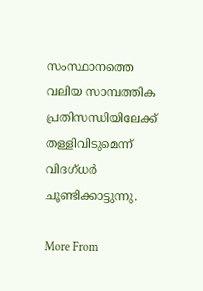സംസ്ഥാനത്തെ വലിയ സാമ്പത്തിക പ്രതിസന്ധിയിലേക്ക് തള്ളിവിടുമെന്ന് വിദഗ്ധര്‍ ചൂണ്ടിക്കാട്ടുന്നു.

More From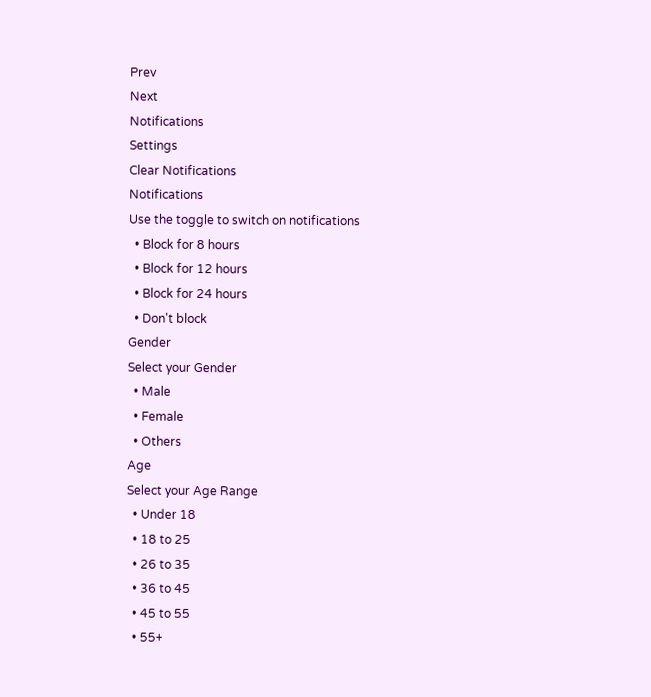Prev
Next
Notifications
Settings
Clear Notifications
Notifications
Use the toggle to switch on notifications
  • Block for 8 hours
  • Block for 12 hours
  • Block for 24 hours
  • Don't block
Gender
Select your Gender
  • Male
  • Female
  • Others
Age
Select your Age Range
  • Under 18
  • 18 to 25
  • 26 to 35
  • 36 to 45
  • 45 to 55
  • 55+